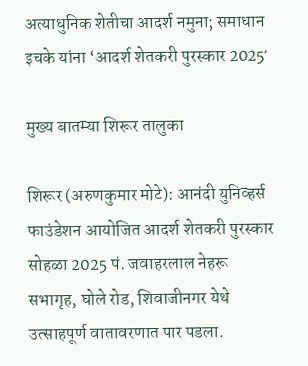अत्याधुनिक शेतीचा आदर्श नमुना; समाधान इचके यांना ‘आदर्श शेतकरी पुरस्कार 2025′

मुख्य बातम्या शिरूर तालुका

शिरूर (अरुणकुमार मोटे): आनंदी युनिव्हर्स फाउंडेशन आयोजित आदर्श शेतकरी पुरस्कार सोहळा 2025 पं. जवाहरलाल नेहरू सभागृह, घोले रोड, शिवाजीनगर येथे उत्साहपूर्ण वातावरणात पार पडला.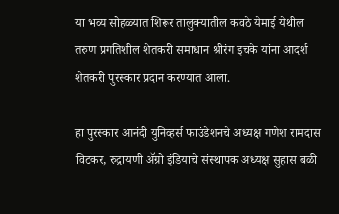या भव्य सोहळ्यात शिरूर तालुक्यातील कवठे येमाई येथील तरुण प्रगतिशील शेतकरी समाधान श्रीरंग इचके यांना आदर्श शेतकरी पुरस्कार प्रदान करण्यात आला.

हा पुरस्कार आनंदी युनिव्हर्स फाउंडेशनचे अध्यक्ष गणेश रामदास विटकर, रुद्रायणी ॲग्रो इंडियाचे संस्थापक अध्यक्ष सुहास बळी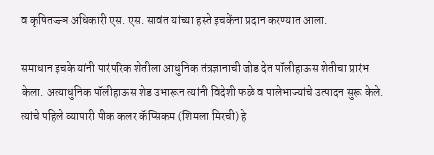व कृषितज्ज्ञ अधिकारी एस. एस. सावंत यांच्या हस्ते इचकेंना प्रदान करण्यात आला.

समाधान इचके यांनी पारंपरिक शेतीला आधुनिक तंत्रज्ञानाची जोड देत पॉलीहाऊस शेतीचा प्रारंभ केला. अत्याधुनिक पॉलीहाऊस शेड उभारून त्यांनी विदेशी फळे व पालेभाज्यांचे उत्पादन सुरू केले. त्यांचे पहिले व्यापारी पीक कलर कॅप्सिकम (शिमला मिरची) हे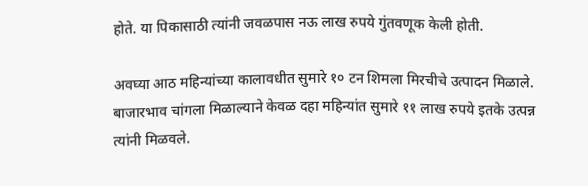होते. या पिकासाठी त्यांनी जवळपास नऊ लाख रुपये गुंतवणूक केली होती.

अवघ्या आठ महिन्यांच्या कालावधीत सुमारे १० टन शिमला मिरचीचे उत्पादन मिळाले. बाजारभाव चांगला मिळाल्याने केवळ दहा महिन्यांत सुमारे ११ लाख रुपये इतके उत्पन्न त्यांनी मिळवले.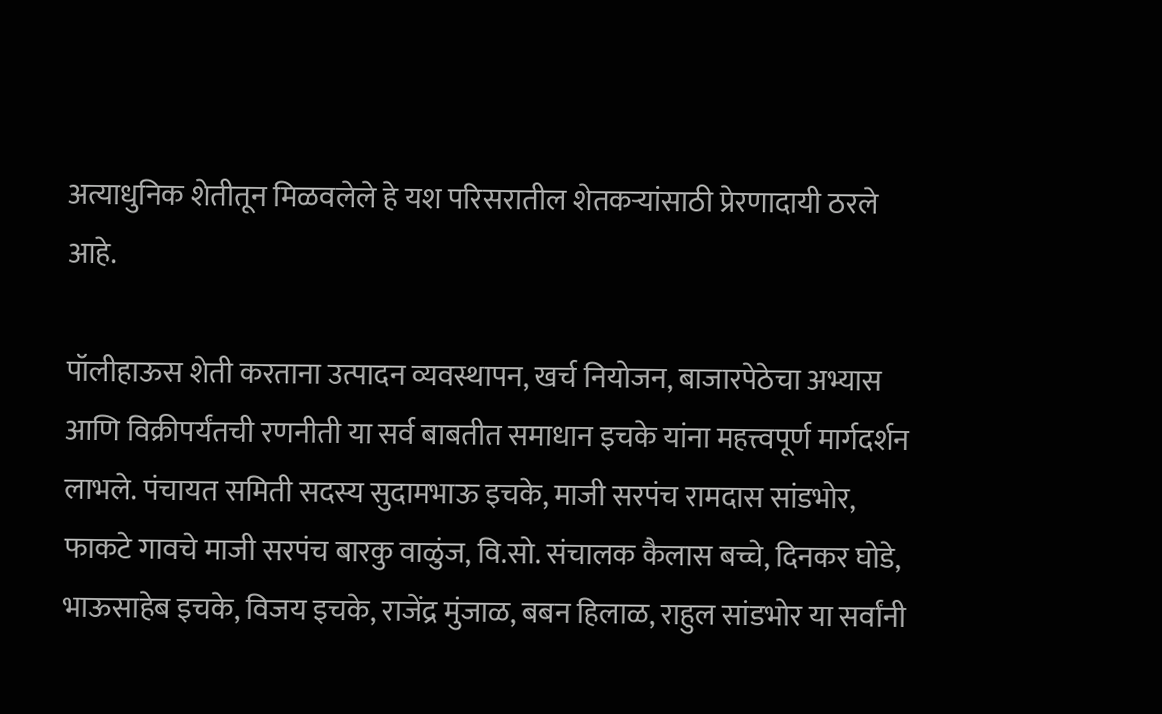अत्याधुनिक शेतीतून मिळवलेले हे यश परिसरातील शेतकऱ्यांसाठी प्रेरणादायी ठरले आहे.

पॉलीहाऊस शेती करताना उत्पादन व्यवस्थापन, खर्च नियोजन, बाजारपेठेचा अभ्यास आणि विक्रीपर्यंतची रणनीती या सर्व बाबतीत समाधान इचके यांना महत्त्वपूर्ण मार्गदर्शन लाभले. पंचायत समिती सदस्य सुदामभाऊ इचके, माजी सरपंच रामदास सांडभोर, फाकटे गावचे माजी सरपंच बारकु वाळुंज, वि.सो. संचालक कैलास बच्चे, दिनकर घोडे, भाऊसाहेब इचके, विजय इचके, राजेंद्र मुंजाळ, बबन हिलाळ, राहुल सांडभोर या सर्वांनी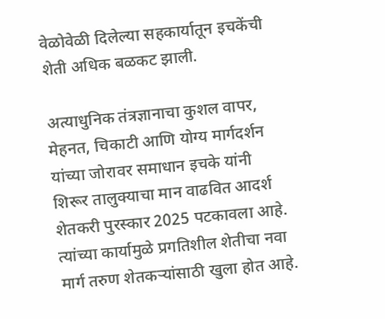वेळोवेळी दिलेल्या सहकार्यातून इचकेंची शेती अधिक बळकट झाली.

अत्याधुनिक तंत्रज्ञानाचा कुशल वापर, मेहनत, चिकाटी आणि योग्य मार्गदर्शन यांच्या जोरावर समाधान इचके यांनी शिरूर तालुक्याचा मान वाढवित आदर्श शेतकरी पुरस्कार 2025 पटकावला आहे. त्यांच्या कार्यामुळे प्रगतिशील शेतीचा नवा मार्ग तरुण शेतकऱ्यांसाठी खुला होत आहे.